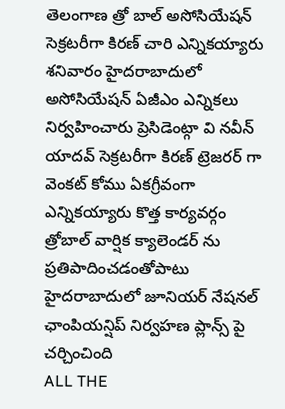తెలంగాణ త్రో బాల్ అసోసియేషన్ సెక్రటరీగా కిరణ్ చారి ఎన్నికయ్యారు శనివారం హైదరాబాదులో అసోసియేషన్ ఏజీఎం ఎన్నికలు నిర్వహించారు ప్రెసిడెంట్గా వి నవీన్ యాదవ్ సెక్రటరీగా కిరణ్ ట్రెజరర్ గా వెంకట్ కోము ఏకగ్రీవంగా ఎన్నికయ్యారు కొత్త కార్యవర్గం త్రోబాల్ వార్షిక క్యాలెండర్ ను ప్రతిపాదించడంతోపాటు హైదరాబాదులో జూనియర్ నేషనల్ ఛాంపియన్షిప్ నిర్వహణ ప్లాన్స్ పై చర్చించింది
ALL THE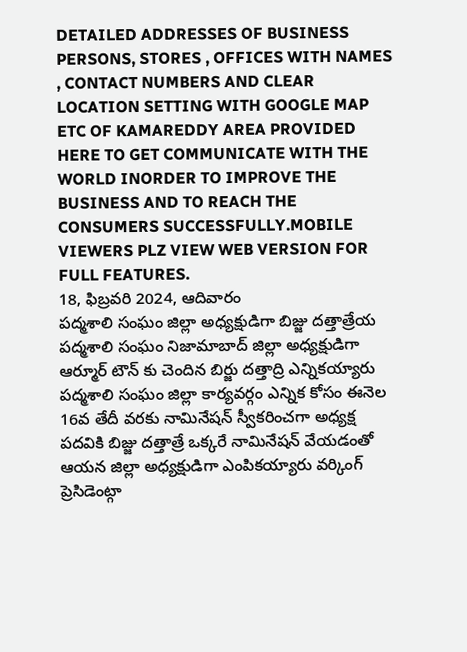DETAILED ADDRESSES OF BUSINESS PERSONS, STORES , OFFICES WITH NAMES , CONTACT NUMBERS AND CLEAR LOCATION SETTING WITH GOOGLE MAP ETC OF KAMAREDDY AREA PROVIDED HERE TO GET COMMUNICATE WITH THE WORLD INORDER TO IMPROVE THE BUSINESS AND TO REACH THE CONSUMERS SUCCESSFULLY.MOBILE VIEWERS PLZ VIEW WEB VERSION FOR FULL FEATURES.
18, ఫిబ్రవరి 2024, ఆదివారం
పద్మశాలి సంఘం జిల్లా అధ్యక్షుడిగా బిజ్జు దత్తాత్రేయ
పద్మశాలి సంఘం నిజామాబాద్ జిల్లా అధ్యక్షుడిగా ఆర్మూర్ టౌన్ కు చెందిన బిర్జు దత్తాద్రి ఎన్నికయ్యారు పద్మశాలి సంఘం జిల్లా కార్యవర్గం ఎన్నిక కోసం ఈనెల 16వ తేదీ వరకు నామినేషన్ స్వీకరించగా అధ్యక్ష పదవికి బిజ్జు దత్తాత్రే ఒక్కరే నామినేషన్ వేయడంతో ఆయన జిల్లా అధ్యక్షుడిగా ఎంపికయ్యారు వర్కింగ్ ప్రెసిడెంట్గా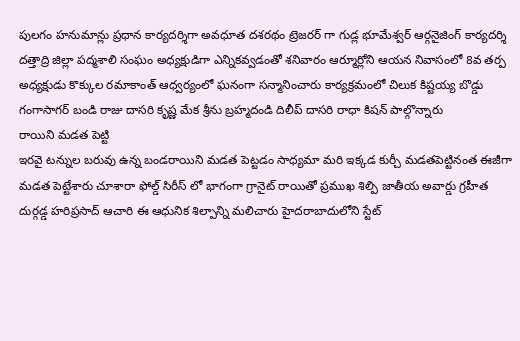పులగం హనుమాన్లు ప్రధాన కార్యదర్శిగా అవధూత దశరథం ట్రెజరర్ గా గుడ్ల భూమేశ్వర్ ఆర్గనైజింగ్ కార్యదర్శి దత్తాద్రి జిల్లా పద్మశాలి సంఘం అధ్యక్షుడిగా ఎన్నికవ్వడంతో శనివారం ఆర్మూర్లోని ఆయన నివాసంలో 8వ తర్ప అధ్యక్షుడు కొక్కుల రమాకాంత్ ఆధ్వర్యంలో ఘనంగా సన్మానించారు కార్యక్రమంలో చిలుక కిష్టయ్య బొడ్డు గంగాసాగర్ బండి రాజు దాసరి కృష్ణ మేక శ్రీను బ్రహ్మదండి దిలీప్ దాసరి రాధా కిషన్ పాల్గొన్నారు
రాయిని మడత పెట్టి
ఇరవై టన్నుల బరువు ఉన్న బండరాయిని మడత పెట్టడం సాధ్యమా మరి ఇక్కడ కుర్చీ మడతపెట్టినంత ఈజీగా మడత పెట్టేశారు చూశారా ఫోల్డ్ సిరీస్ లో భాగంగా గ్రానైట్ రాయితో ప్రముఖ శిల్పి జాతీయ అవార్డు గ్రహీత దుర్గడ్డ హరిప్రసాద్ ఆచారి ఈ ఆధునిక శిల్పాన్ని మలిచారు హైదరాబాదులోని స్టేట్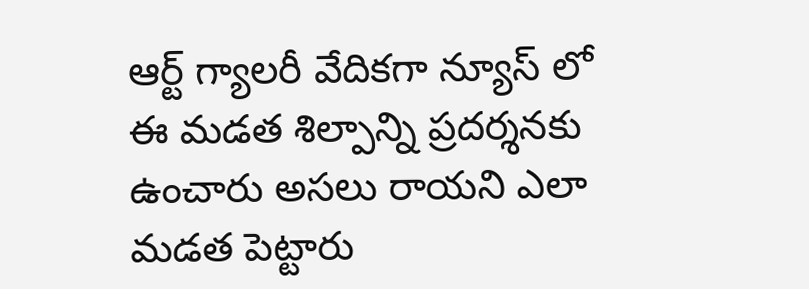ఆర్ట్ గ్యాలరీ వేదికగా న్యూస్ లో ఈ మడత శిల్పాన్ని ప్రదర్శనకు ఉంచారు అసలు రాయని ఎలా మడత పెట్టారు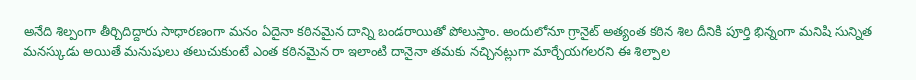అనేది శిల్పంగా తీర్చిదిద్దారు సాధారణంగా మనం ఏదైనా కఠినమైన దాన్ని బండరాయితో పోలుస్తాం. అందులోనూ గ్రానైట్ అత్యంత కఠిన శిల దీనికి పూర్తి భిన్నంగా మనిషి సున్నిత మనస్కుడు అయితే మనుషులు తలుచుకుంటే ఎంత కఠినమైన రా ఇలాంటి దానైనా తమకు నచ్చినట్లుగా మార్చేయగలరని ఈ శిల్పాల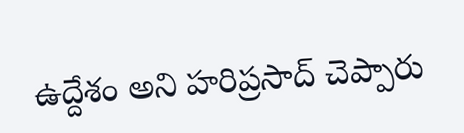ఉద్దేశం అని హరిప్రసాద్ చెప్పారు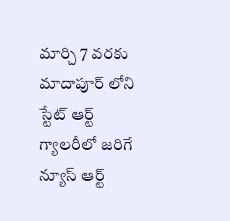మార్చి 7 వరకు మాదాపూర్ లోని స్టేట్ ఆర్ట్ గ్యాలరీలో జరిగే న్యూస్ ఆర్ట్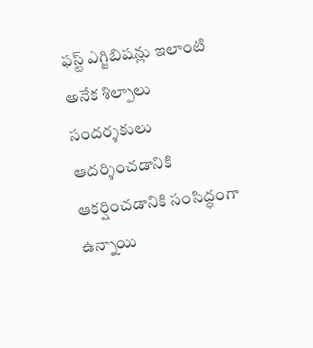ఫస్ట్ ఎగ్జిబిషన్లు ఇలాంటి అనేక శిల్పాలు సందర్శకులు ఆదర్శించడానికి ఆకర్షించడానికి సంసిద్ధంగా ఉన్నాయి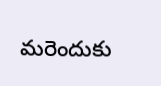మరెందుకు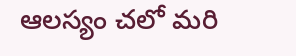ఆలస్యం చలో మరి